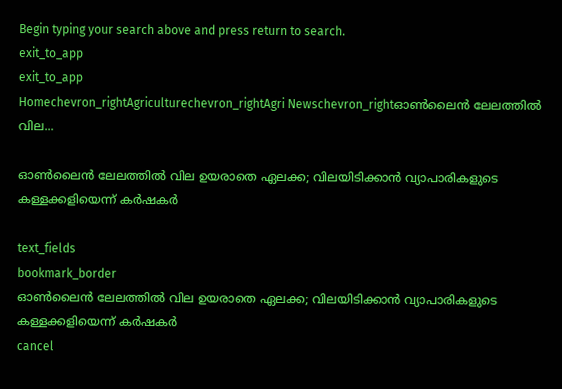Begin typing your search above and press return to search.
exit_to_app
exit_to_app
Homechevron_rightAgriculturechevron_rightAgri Newschevron_rightഓൺലൈൻ ലേലത്തിൽ വില...

ഓൺലൈൻ ലേലത്തിൽ വില ഉയരാതെ ഏലക്ക; വിലയിടിക്കാൻ വ്യാപാരികളുടെ കള്ളക്കളിയെന്ന് കർഷകർ

text_fields
bookmark_border
ഓൺലൈൻ ലേലത്തിൽ വില ഉയരാതെ ഏലക്ക; വിലയിടിക്കാൻ വ്യാപാരികളുടെ കള്ളക്കളിയെന്ന് കർഷകർ
cancel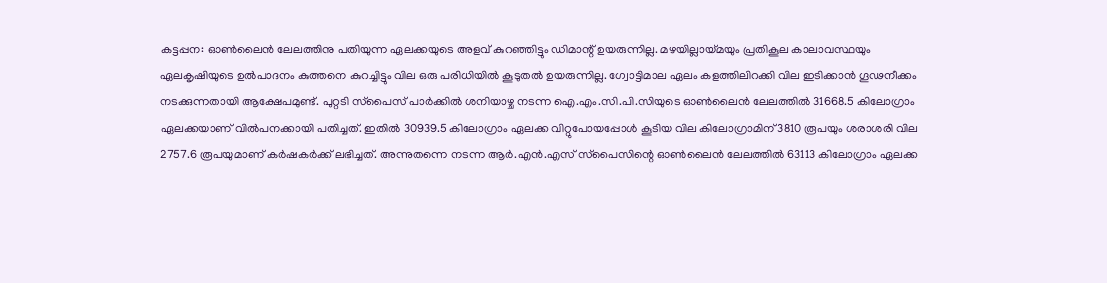കട്ടപ്പന: ഓൺലൈൻ ലേലത്തിനു പതിയുന്ന ഏലക്കയുടെ അളവ് കുറഞ്ഞിട്ടും ഡിമാന്റ് ഉയരുന്നില്ല. മഴയില്ലായ്മയും പ്രതികൂല കാലാവസ്ഥയും ഏലകൃഷിയുടെ ഉൽപാദനം കുത്തനെ കുറച്ചിട്ടും വില ഒരു പരിധിയിൽ കൂടുതൽ ഉയരുന്നില്ല. ഗ്വോട്ടിമാല ഏലം കളത്തിലിറക്കി വില ഇടിക്കാൻ ഗൂഢനീക്കം നടക്കുന്നതായി ആക്ഷേപമുണ്ട്. പുറ്റടി സ്‌പൈസ് പാർക്കിൽ ശനിയാഴ്ച നടന്ന ഐ.എം.സി.പി.സിയുടെ ഓൺലൈൻ ലേലത്തിൽ 31668.5 കിലോഗ്രാം ഏലക്കയാണ് വിൽപനക്കായി പതിച്ചത്. ഇതിൽ 30939.5 കിലോഗ്രാം ഏലക്ക വിറ്റുപോയപ്പോൾ കൂടിയ വില കിലോഗ്രാമിന് 3810 രൂപയും ശരാശരി വില 2757.6 രൂപയുമാണ് കർഷകർക്ക് ലഭിച്ചത്. അന്നുതന്നെ നടന്ന ആർ.എൻ.എസ് സ്‌പൈസിന്റെ ഓൺലൈൻ ലേലത്തിൽ 63113 കിലോഗ്രാം ഏലക്ക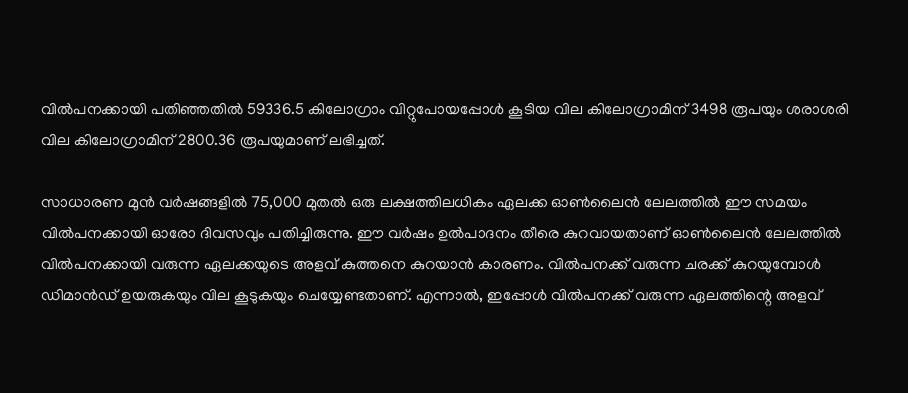വിൽപനക്കായി പതിഞ്ഞതിൽ 59336.5 കിലോഗ്രാം വിറ്റുപോയപ്പോൾ കൂടിയ വില കിലോഗ്രാമിന് 3498 രൂപയും ശരാശരി വില കിലോഗ്രാമിന് 2800.36 രൂപയുമാണ് ലഭിച്ചത്.

സാധാരണ മുൻ വർഷങ്ങളിൽ 75,000 മുതൽ ഒരു ലക്ഷത്തിലധികം ഏലക്ക ഓൺലൈൻ ലേലത്തിൽ ഈ സമയം വിൽപനക്കായി ഓരോ ദിവസവും പതിച്ചിരുന്നു. ഈ വർഷം ഉൽപാദനം തീരെ കുറവായതാണ് ഓൺലൈൻ ലേലത്തിൽ വിൽപനക്കായി വരുന്ന ഏലക്കയുടെ അളവ് കുത്തനെ കുറയാൻ കാരണം. വിൽപനക്ക് വരുന്ന ചരക്ക് കുറയുമ്പോൾ ഡിമാൻഡ്‌ ഉയരുകയും വില കൂടുകയും ചെയ്യേണ്ടതാണ്. എന്നാൽ, ഇപ്പോൾ വിൽപനക്ക് വരുന്ന ഏലത്തിന്റെ അളവ്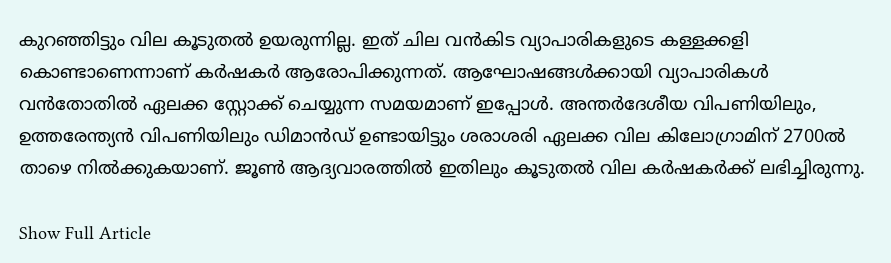കുറഞ്ഞിട്ടും വില കൂടുതൽ ഉയരുന്നില്ല. ഇത്‌ ചില വൻകിട വ്യാപാരികളുടെ കള്ളക്കളി കൊണ്ടാണെന്നാണ് കർഷകർ ആരോപിക്കുന്നത്. ആഘോഷങ്ങൾക്കായി വ്യാപാരികൾ വൻതോതിൽ ഏലക്ക സ്റ്റോക്ക് ചെയ്യുന്ന സമയമാണ് ഇപ്പോൾ. അന്തർദേശീയ വിപണിയിലും, ഉത്തരേന്ത്യൻ വിപണിയിലും ഡിമാൻഡ്‌ ഉണ്ടായിട്ടും ശരാശരി ഏലക്ക വില കിലോഗ്രാമിന് 2700ൽ താഴെ നിൽക്കുകയാണ്. ജൂൺ ആദ്യവാരത്തിൽ ഇതിലും കൂടുതൽ വില കർഷകർക്ക് ലഭിച്ചിരുന്നു.

Show Full Article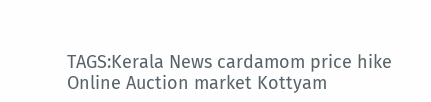TAGS:Kerala News cardamom price hike Online Auction market Kottyam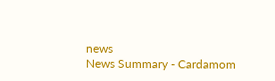news
News Summary - Cardamom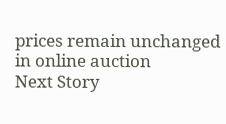prices remain unchanged in online auction
Next Story